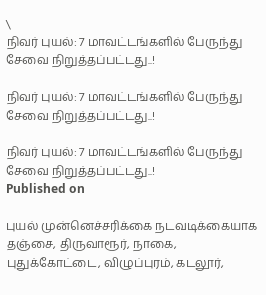\
நிவர் புயல்: 7 மாவட்டங்களில் பேருந்து சேவை நிறுத்தப்பட்டது..!

நிவர் புயல்: 7 மாவட்டங்களில் பேருந்து சேவை நிறுத்தப்பட்டது..!

நிவர் புயல்: 7 மாவட்டங்களில் பேருந்து சேவை நிறுத்தப்பட்டது..!
Published on

புயல் முன்னெச்சரிக்கை நடவடிக்கையாக தஞ்சை, திருவாரூர், நாகை, புதுக்கோட்டை, விழுப்புரம், கடலூர்,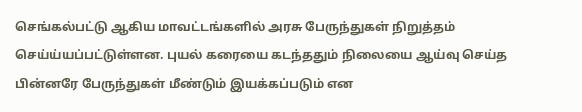செங்கல்பட்டு ஆகிய மாவட்டங்களில் அரசு பேருந்துகள் நிறுத்தம் செய்ய்யப்பட்டுள்ளன. புயல் கரையை கடந்ததும் நிலையை ஆய்வு செய்த பின்னரே பேருந்துகள் மீண்டும் இயக்கப்படும் என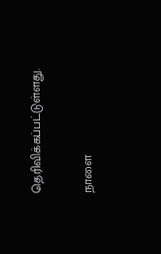தெரிவிக்கப்பட்டுள்ளது.

நாளை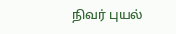நிவர் புயல்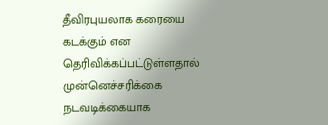தீவிரபுயலாக கரையை கடக்கும் என தெரிவிக்கப்பட்டுள்ளதால் முன்னெச்சரிக்கை நடவடிக்கையாக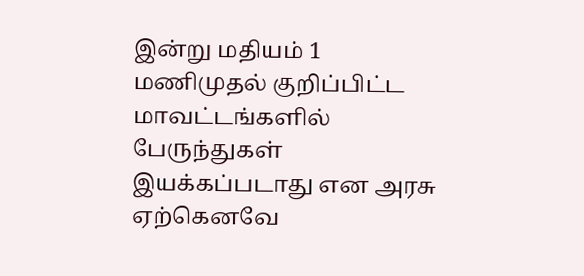இன்று மதியம் 1 மணிமுதல் குறிப்பிட்ட மாவட்டங்களில் பேருந்துகள் இயக்கப்படாது என அரசு ஏற்கெனவே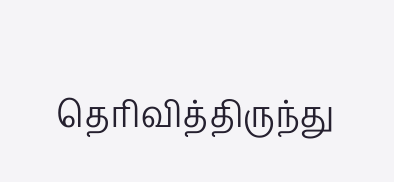தெரிவித்திருந்து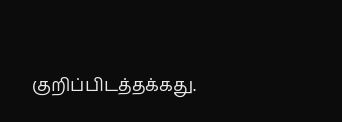குறிப்பிடத்தக்கது.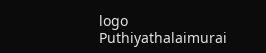logo
Puthiyathalaimurai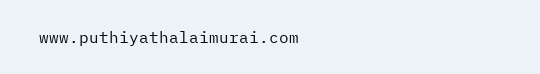www.puthiyathalaimurai.com